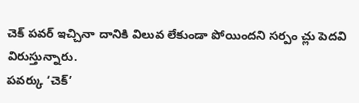చెక్ పవర్ ఇచ్చినా దానికి విలువ లేకుండా పోయిందని సర్పం చ్లు పెదవి విరుస్తున్నారు.
పవర్కు ‘చెక్’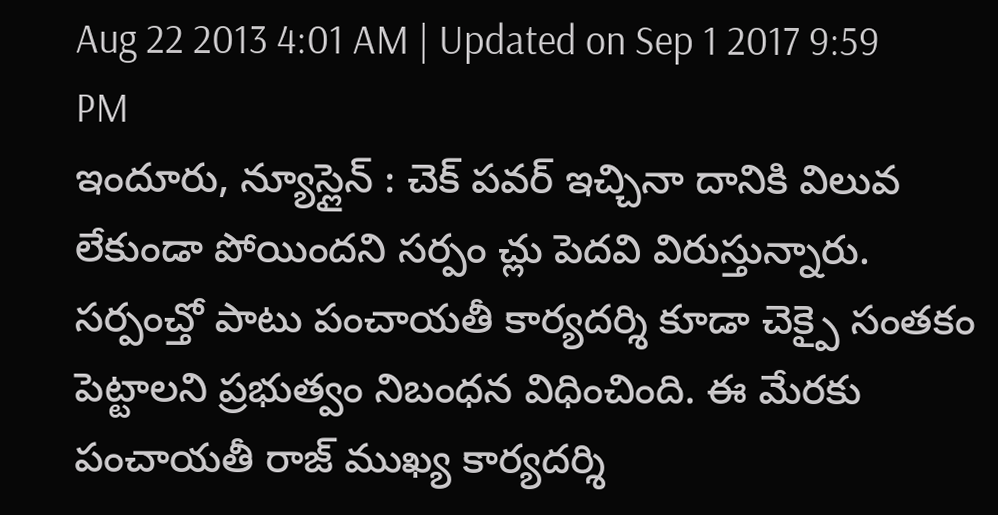Aug 22 2013 4:01 AM | Updated on Sep 1 2017 9:59 PM
ఇందూరు, న్యూస్లైన్ : చెక్ పవర్ ఇచ్చినా దానికి విలువ లేకుండా పోయిందని సర్పం చ్లు పెదవి విరుస్తున్నారు. సర్పంచ్తో పాటు పంచాయతీ కార్యదర్శి కూడా చెక్పై సంతకం పెట్టాలని ప్రభుత్వం నిబంధన విధించింది. ఈ మేరకు పంచాయతీ రాజ్ ముఖ్య కార్యదర్శి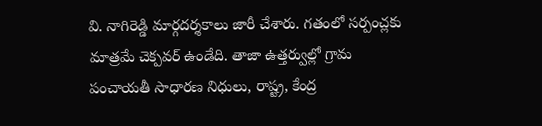వి. నాగిరెడ్డి మార్గదర్శకాలు జారీ చేశారు. గతంలో సర్పంచ్లకు మాత్రమే చెక్పవర్ ఉండేది. తాజా ఉత్తర్వుల్లో గ్రామ పంచాయతీ సాధారణ నిధులు, రాష్ట్ర, కేంద్ర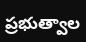ప్రభుత్వాల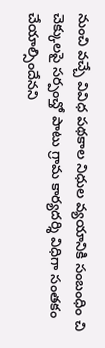నుంచి వచ్చే వివిధ పథకాల నిధుల వ్యయానికి సంబంధిం చి చెక్కులపై సర్పంచ్తో పాటు గ్రామ కార్యదర్శి విధిగా సంతకం చేయాల్సిందేనని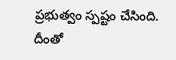ప్రభుత్వం స్పష్టం చేసింది.
దీంతో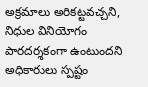అక్రమాలు అరికట్టవచ్చని, నిధుల వినియోగం పారదర్శకంగా ఉంటుందని అధికారులు స్పష్టం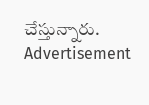చేస్తున్నారు.
Advertisement